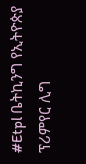#Etpl ቤትኪንግ የኢትዮጵያ ፕሪምየር ሊግ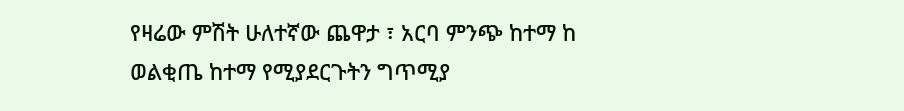የዛሬው ምሽት ሁለተኛው ጨዋታ ፣ አርባ ምንጭ ከተማ ከ ወልቂጤ ከተማ የሚያደርጉትን ግጥሚያ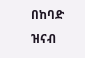በከባድ ዝናብ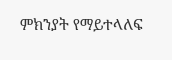ምክንያት የማይተላለፍ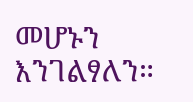መሆኑን እንገልፃለን።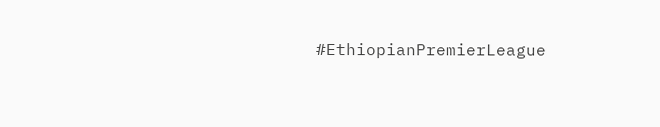#EthiopianPremierLeague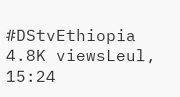#DStvEthiopia 4.8K viewsLeul, 15:24